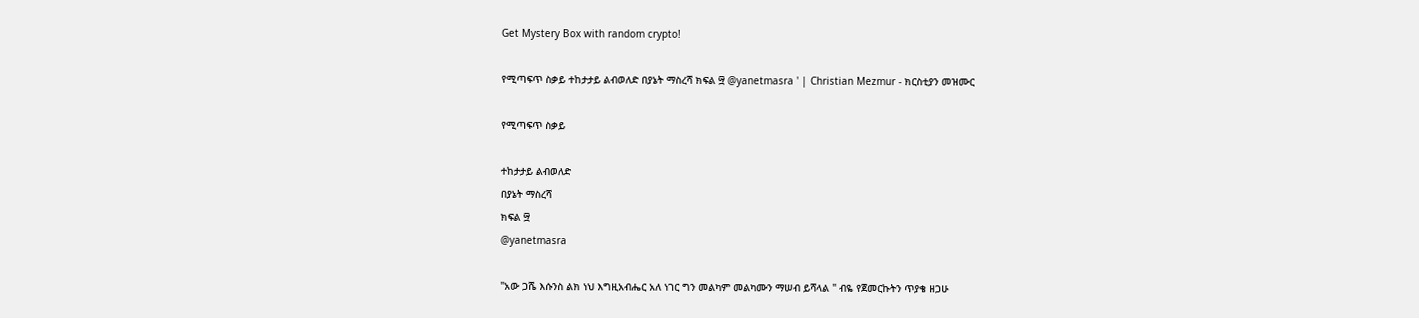Get Mystery Box with random crypto!

የሚጣፍጥ ስቃይ ተከታታይ ልብወለድ በያኔት ማስረሻ ክፍል ፵ @yanetmasra ' | Christian Mezmur - ክርስቲያን መዝሙር

የሚጣፍጥ ስቃይ

ተከታታይ ልብወለድ
በያኔት ማስረሻ
ክፍል ፵
@yanetmasra

"አው ጋሼ እሱንስ ልክ ነህ እግዚአብሔር አለ ነገር ግን መልካም መልካሙን ማሠብ ይሻላል " ብዬ የጀመርኩትን ጥያቄ ዘጋሁ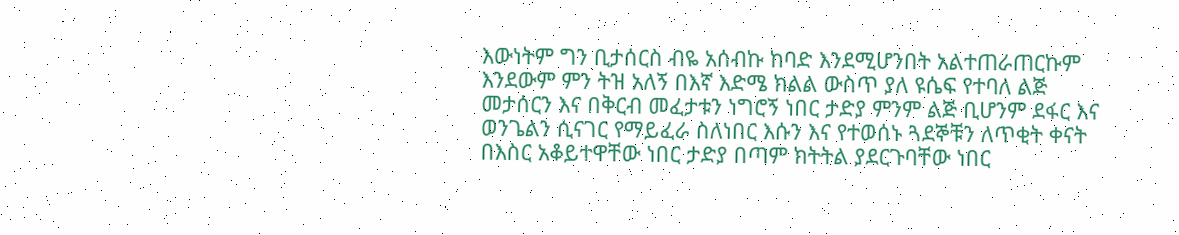እውነትም ግን ቢታሰርስ ብዬ አሰብኩ ከባድ እንደሚሆንበት አልተጠራጠርኩም እንደውም ምን ትዝ አለኝ በእኛ እድሜ ክልል ውስጥ ያለ ዩሴፍ የተባለ ልጅ መታሰርን እና በቅርብ መፈታቱን ነግሮኝ ነበር ታድያ ምንም ልጅ ቢሆንም ደፋር እና ወንጌልን ሲናገር የማይፈራ ስለነበር እሱን እና የተወሰኑ ጓደኞቹን ለጥቂት ቀናት በእስር አቆይተዋቸው ነበር ታድያ በጣም ክትትል ያደርጉባቸው ነበር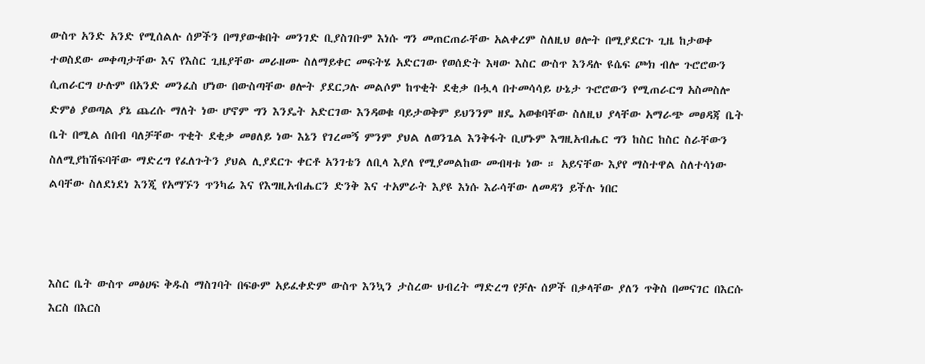ውስጥ አንድ አንድ የሚሰልሉ ሰዎችን በማያውቁበት መንገድ ቢያስገቡም እነሱ ግን መጠርጠራቸው አልቀረም ስለዚህ ፀሎት በሚያደርጉ ጊዜ ከታወቀ ተወስደው መቀጣታቸው እና የእስር ጊዜያቸው መራዘሙ ስለማይቀር መፍትሄ አድርገው የወሰድት እዛው እስር ውስጥ እንዳሉ ዩሴፍ ጮክ ብሎ ጉሮሮውን ሲጠራርግ ሁሉም በአንድ መንፈስ ሆነው በውስጣቸው ፀሎት ያደርጋሉ መልሶም ከጥቂት ደቂቃ በሗላ በተመሳሳይ ሁኔታ ጉሮሮውን የሚጠራርግ አስመስሎ ድምፅ ያወጣል ያኔ ጨረሱ ማለት ነው ሆኖም ግን እንዴት አድርገው እንዳወቁ ባይታወቅም ይህንንም ዘዴ አወቁባቸው ስለዚህ ያላቸው አማራጭ መፀዳጃ ቤት ቤት በሚል ሰበብ ባለቻቸው ጥቂት ደቂቃ መፀለይ ነው እኔን የገረመኝ ምንም ያህል ለወንጌል እንቅፋት ቢሆኑም እግዚአብሔር ግን ከስር ከስር ስራቸውን ስለሚያከሽፍባቸው ማድረግ የፈለጉትን ያህል ሊያደርጉ ቀርቶ አንገቴን ለቢላ እያለ የሚያመልከው መብዛቱ ነው ። አይናቸው እያየ ማስተዋል ስለተሳነው ልባቸው ስለደነደነ እንጂ የአማኙን ጥንካሬ እና የእግዚአብሔርን ድንቅ እና ተአምራት እያዩ እነሱ እራሳቸው ለመዳን ይችሉ ነበር



እስር ቤት ውስጥ መፅሀፍ ቅዱስ ማስገባት በፍፁም አይፈቀድም ውስጥ እንኳን ታስረው ህብረት ማድረግ የቻሉ ሰዎች በቃላቸው ያለን ጥቅስ በመናገር በእርሱ እርስ በእርስ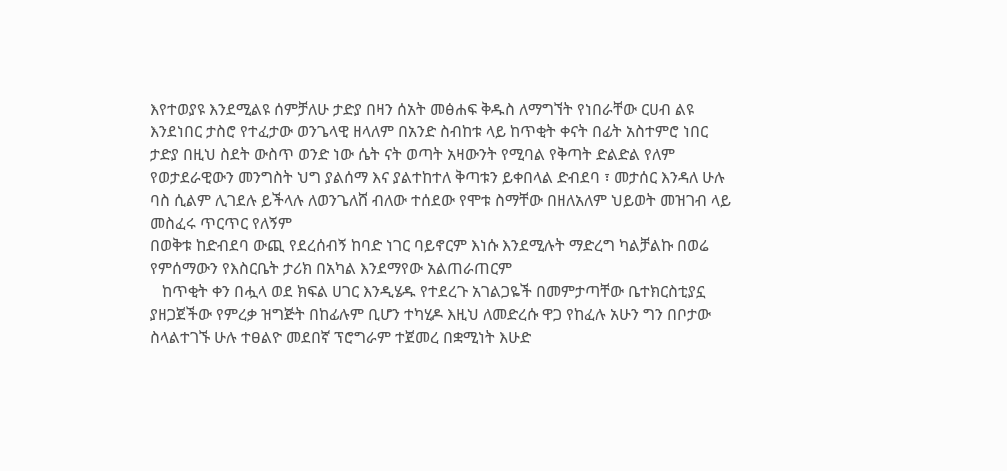እየተወያዩ እንደሚልዩ ሰምቻለሁ ታድያ በዛን ሰአት መፅሐፍ ቅዱስ ለማግኘት የነበራቸው ርሀብ ልዩ እንደነበር ታስሮ የተፈታው ወንጌላዊ ዘላለም በአንድ ስብከቱ ላይ ከጥቂት ቀናት በፊት አስተምሮ ነበር ታድያ በዚህ ስደት ውስጥ ወንድ ነው ሴት ናት ወጣት አዛውንት የሚባል የቅጣት ድልድል የለም የወታደራዊውን መንግስት ህግ ያልሰማ እና ያልተከተለ ቅጣቱን ይቀበላል ድብደባ ፣ መታሰር እንዳለ ሁሉ ባስ ሲልም ሊገደሉ ይችላሉ ለወንጌለሸ ብለው ተሰደው የሞቱ ስማቸው በዘለአለም ህይወት መዝገብ ላይ መስፈሩ ጥርጥር የለኝም
በወቅቱ ከድብደባ ውጪ የደረሰብኝ ከባድ ነገር ባይኖርም እነሱ እንደሚሉት ማድረግ ካልቻልኩ በወሬ የምሰማውን የእስርቤት ታሪክ በአካል እንደማየው አልጠራጠርም
   ከጥቂት ቀን በሗላ ወደ ክፍል ሀገር እንዲሄዱ የተደረጉ አገልጋዬች በመምታጣቸው ቤተክርስቲያኗ ያዘጋጀችው የምረቃ ዝግጅት በከፊሉም ቢሆን ተካሂዶ እዚህ ለመድረሱ ዋጋ የከፈሉ አሁን ግን በቦታው ስላልተገኙ ሁሉ ተፀልዮ መደበኛ ፕሮግራም ተጀመረ በቋሚነት እሁድ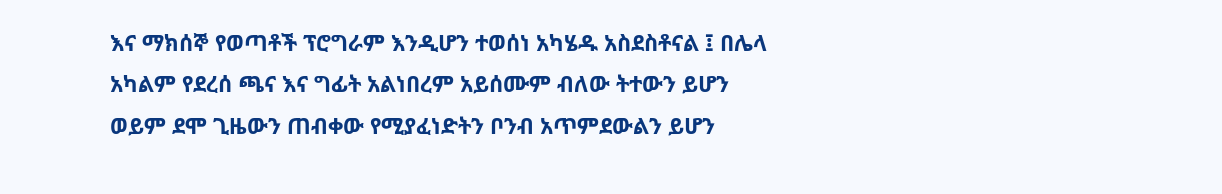እና ማክሰኞ የወጣቶች ፕሮግራም እንዲሆን ተወሰነ አካሄዱ አስደስቶናል ፤ በሌላ አካልም የደረሰ ጫና እና ግፊት አልነበረም አይሰሙም ብለው ትተውን ይሆን ወይም ደሞ ጊዜውን ጠብቀው የሚያፈነድትን ቦንብ አጥምደውልን ይሆን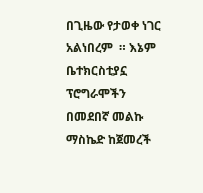በጊዜው የታወቀ ነገር አልነበረም  ። እኔም ቤተክርስቲያኗ ፕሮግራሞችን በመደበኛ መልኩ ማስኬድ ከጀመረች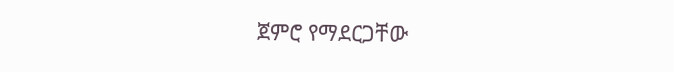ጀምሮ የማደርጋቸው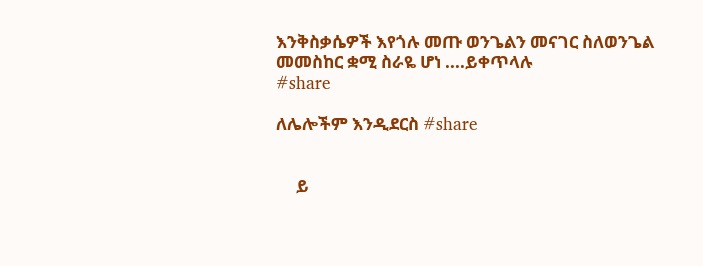እንቅስቃሴዎች እየጎሉ መጡ ወንጌልን መናገር ስለወንጌል መመስከር ቋሚ ስራዬ ሆነ ....ይቀጥላሉ
#share

ለሌሎችም እንዲደርስ #share


     ይ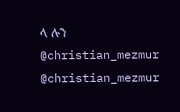ላ ሉን
@christian_mezmur
@christian_mezmur